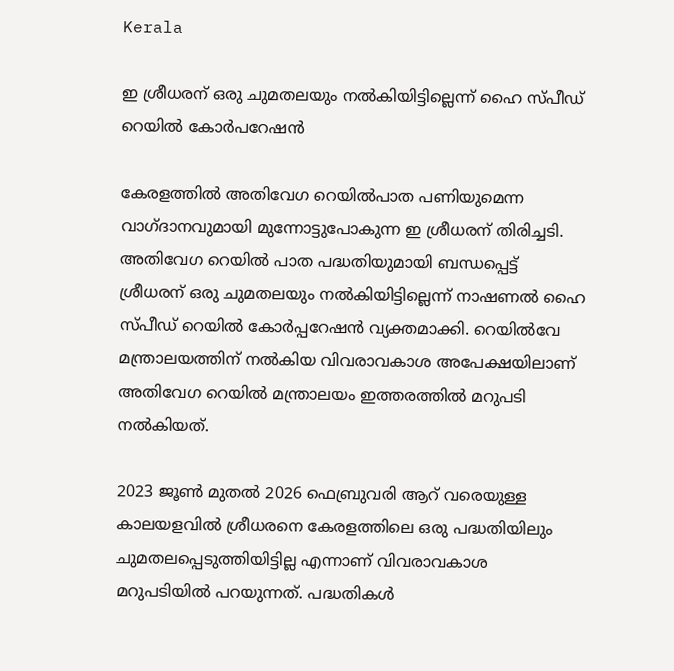Kerala

ഇ ശ്രീധരന് ഒരു ചുമതലയും നൽകിയിട്ടില്ലെന്ന് ഹൈ സ്പീഡ് റെയിൽ കോർപറേഷൻ

കേരളത്തിൽ അതിവേഗ റെയിൽപാത പണിയുമെന്ന വാഗ്ദാനവുമായി മുന്നോട്ടുപോകുന്ന ഇ ശ്രീധരന് തിരിച്ചടി. അതിവേഗ റെയിൽ പാത പദ്ധതിയുമായി ബന്ധപ്പെട്ട് ശ്രീധരന് ഒരു ചുമതലയും നൽകിയിട്ടില്ലെന്ന് നാഷണൽ ഹൈ സ്പീഡ് റെയിൽ കോർപ്പറേഷൻ വ്യക്തമാക്കി. റെയിൽവേ മന്ത്രാലയത്തിന് നൽകിയ വിവരാവകാശ അപേക്ഷയിലാണ് അതിവേഗ റെയിൽ മന്ത്രാലയം ഇത്തരത്തിൽ മറുപടി നൽകിയത്.

2023 ജൂൺ മുതൽ 2026 ഫെബ്രുവരി ആറ് വരെയുള്ള കാലയളവിൽ ശ്രീധരനെ കേരളത്തിലെ ഒരു പദ്ധതിയിലും ചുമതലപ്പെടുത്തിയിട്ടില്ല എന്നാണ് വിവരാവകാശ മറുപടിയിൽ പറയുന്നത്. പദ്ധതികൾ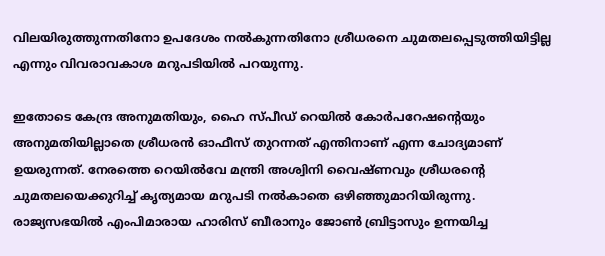വിലയിരുത്തുന്നതിനോ ഉപദേശം നൽകുന്നതിനോ ശ്രീധരനെ ചുമതലപ്പെടുത്തിയിട്ടില്ല എന്നും വിവരാവകാശ മറുപടിയിൽ പറയുന്നു.

ഇതോടെ കേന്ദ്ര അനുമതിയും, ഹൈ സ്പീഡ് റെയിൽ കോർപറേഷന്റെയും അനുമതിയില്ലാതെ ശ്രീധരൻ ഓഫീസ് തുറന്നത് എന്തിനാണ് എന്ന ചോദ്യമാണ് ഉയരുന്നത്. നേരത്തെ റെയിൽവേ മന്ത്രി അശ്വിനി വൈഷ്ണവും ശ്രീധരന്റെ ചുമതലയെക്കുറിച്ച് കൃത്യമായ മറുപടി നൽകാതെ ഒഴിഞ്ഞുമാറിയിരുന്നു. രാജ്യസഭയിൽ എംപിമാരായ ഹാരിസ് ബീരാനും ജോൺ ബ്രിട്ടാസും ഉന്നയിച്ച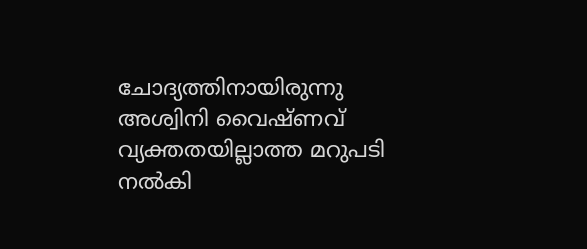ചോദ്യത്തിനായിരുന്നു അശ്വിനി വൈഷ്ണവ് വ്യക്തതയില്ലാത്ത മറുപടി നൽകി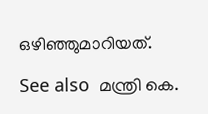ഒഴിഞ്ഞുമാറിയത്.

See also  മന്ത്രി കെ.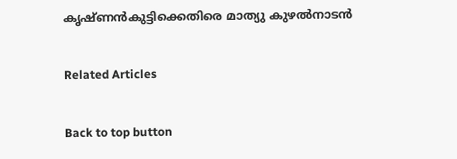കൃഷ്ണൻകുട്ടിക്കെതിരെ മാത്യു കുഴൽനാടൻ

Related Articles

Back to top button